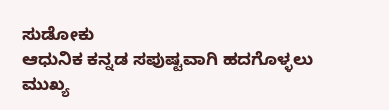ಸುಡೋಕು
ಆಧುನಿಕ ಕನ್ನಡ ಸಪುಷ್ಟವಾಗಿ ಹದಗೊಳ್ಳಲು ಮುಖ್ಯ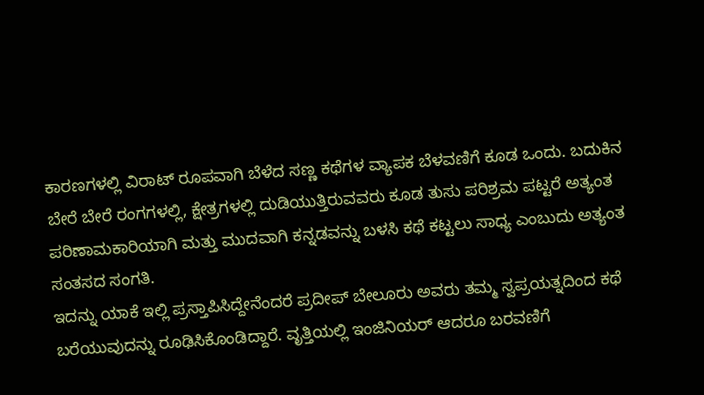ಕಾರಣಗಳಲ್ಲಿ ವಿರಾಟ್ ರೂಪವಾಗಿ ಬೆಳೆದ ಸಣ್ಣ ಕಥೆಗಳ ವ್ಯಾಪಕ ಬೆಳವಣಿಗೆ ಕೂಡ ಒಂದು. ಬದುಕಿನ ಬೇರೆ ಬೇರೆ ರಂಗಗಳಲ್ಲಿ, ಕ್ಷೇತ್ರಗಳಲ್ಲಿ ದುಡಿಯುತ್ತಿರುವವರು ಕೂಡ ತುಸು ಪರಿಶ್ರಮ ಪಟ್ಟರೆ ಅತ್ಯಂತ ಪರಿಣಾಮಕಾರಿಯಾಗಿ ಮತ್ತು ಮುದವಾಗಿ ಕನ್ನಡವನ್ನು ಬಳಸಿ ಕಥೆ ಕಟ್ಟಲು ಸಾಧ್ಯ ಎಂಬುದು ಅತ್ಯಂತ ಸಂತಸದ ಸಂಗತಿ.
ಇದನ್ನು ಯಾಕೆ ಇಲ್ಲಿ ಪ್ರಸ್ತಾಪಿಸಿದ್ದೇನೆಂದರೆ ಪ್ರದೀಪ್ ಬೇಲೂರು ಅವರು ತಮ್ಮ ಸ್ವಪ್ರಯತ್ನದಿಂದ ಕಥೆ ಬರೆಯುವುದನ್ನು ರೂಢಿಸಿಕೊಂಡಿದ್ದಾರೆ. ವೃತ್ತಿಯಲ್ಲಿ ಇಂಜಿನಿಯರ್ ಆದರೂ ಬರವಣಿಗೆ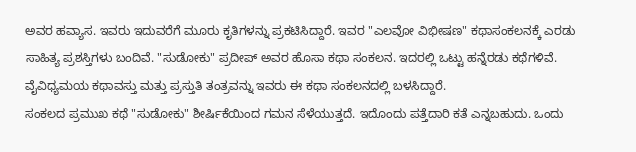ಅವರ ಹವ್ಯಾಸ. ಇವರು ಇದುವರೆಗೆ ಮೂರು ಕೃತಿಗಳನ್ನು ಪ್ರಕಟಿಸಿದ್ದಾರೆ. ಇವರ "ಎಲವೋ ವಿಭೀಷಣ" ಕಥಾಸಂಕಲನಕ್ಕೆ ಎರಡು ಸಾಹಿತ್ಯ ಪ್ರಶಸ್ತಿಗಳು ಬಂದಿವೆ. "ಸುಡೋಕು" ಪ್ರದೀಪ್ ಅವರ ಹೊಸಾ ಕಥಾ ಸಂಕಲನ. ಇದರಲ್ಲಿ ಒಟ್ಟು ಹನ್ನೆರಡು ಕಥೆಗಳಿವೆ. ವೈವಿಧ್ಯಮಯ ಕಥಾವಸ್ತು ಮತ್ತು ಪ್ರಸ್ತುತಿ ತಂತ್ರವನ್ನು ಇವರು ಈ ಕಥಾ ಸಂಕಲನದಲ್ಲಿ ಬಳಸಿದ್ದಾರೆ.
ಸಂಕಲದ ಪ್ರಮುಖ ಕಥೆ "ಸುಡೋಕು" ಶೀರ್ಷಿಕೆಯಿಂದ ಗಮನ ಸೆಳೆಯುತ್ತದೆ. ಇದೊಂದು ಪತ್ತೆದಾರಿ ಕತೆ ಎನ್ನಬಹುದು. ಒಂದು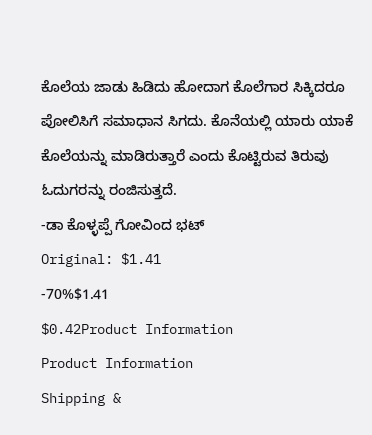ಕೊಲೆಯ ಜಾಡು ಹಿಡಿದು ಹೋದಾಗ ಕೊಲೆಗಾರ ಸಿಕ್ಕಿದರೂ ಪೋಲಿಸಿಗೆ ಸಮಾಧಾನ ಸಿಗದು. ಕೊನೆಯಲ್ಲಿ ಯಾರು ಯಾಕೆ ಕೊಲೆಯನ್ನು ಮಾಡಿರುತ್ತಾರೆ ಎಂದು ಕೊಟ್ಟಿರುವ ತಿರುವು ಓದುಗರನ್ನು ರಂಜಿಸುತ್ತದೆ.
-ಡಾ ಕೊಳ್ಳಪ್ಪೆ ಗೋವಿಂದ ಭಟ್
Original: $1.41
-70%$1.41
$0.42Product Information
Product Information
Shipping &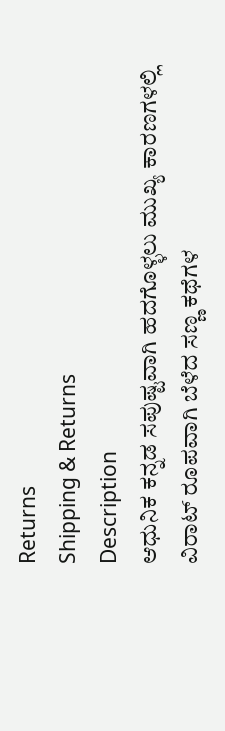Returns
Shipping & Returns
Description
ಆಧುನಿಕ ಕನ್ನಡ ಸಪುಷ್ಟವಾಗಿ ಹದಗೊಳ್ಳಲು ಮುಖ್ಯ ಕಾರಣಗಳಲ್ಲಿ ವಿರಾಟ್ ರೂಪವಾಗಿ ಬೆಳೆದ ಸಣ್ಣ ಕಥೆಗಳ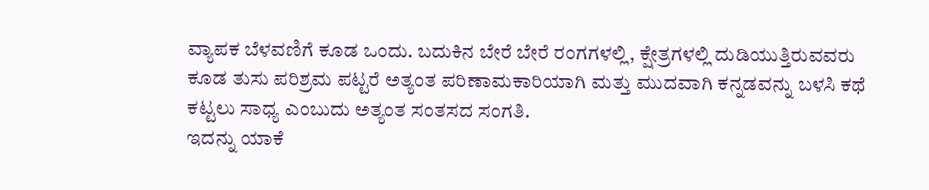ವ್ಯಾಪಕ ಬೆಳವಣಿಗೆ ಕೂಡ ಒಂದು. ಬದುಕಿನ ಬೇರೆ ಬೇರೆ ರಂಗಗಳಲ್ಲಿ, ಕ್ಷೇತ್ರಗಳಲ್ಲಿ ದುಡಿಯುತ್ತಿರುವವರು ಕೂಡ ತುಸು ಪರಿಶ್ರಮ ಪಟ್ಟರೆ ಅತ್ಯಂತ ಪರಿಣಾಮಕಾರಿಯಾಗಿ ಮತ್ತು ಮುದವಾಗಿ ಕನ್ನಡವನ್ನು ಬಳಸಿ ಕಥೆ ಕಟ್ಟಲು ಸಾಧ್ಯ ಎಂಬುದು ಅತ್ಯಂತ ಸಂತಸದ ಸಂಗತಿ.
ಇದನ್ನು ಯಾಕೆ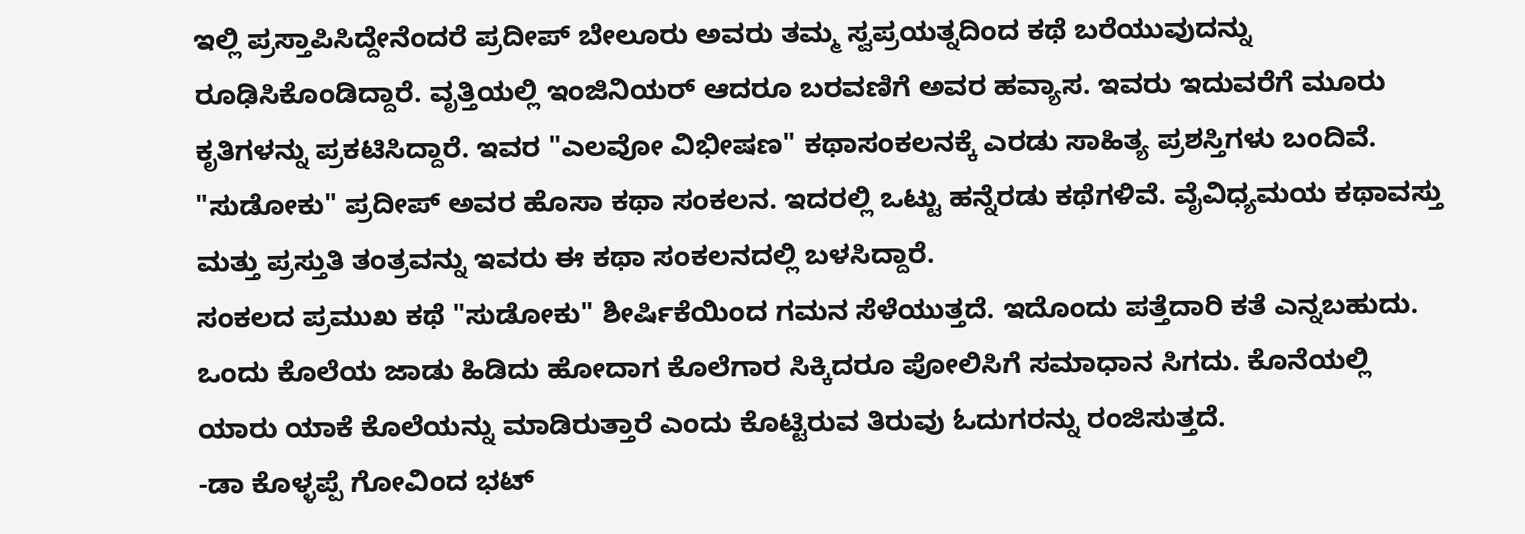ಇಲ್ಲಿ ಪ್ರಸ್ತಾಪಿಸಿದ್ದೇನೆಂದರೆ ಪ್ರದೀಪ್ ಬೇಲೂರು ಅವರು ತಮ್ಮ ಸ್ವಪ್ರಯತ್ನದಿಂದ ಕಥೆ ಬರೆಯುವುದನ್ನು ರೂಢಿಸಿಕೊಂಡಿದ್ದಾರೆ. ವೃತ್ತಿಯಲ್ಲಿ ಇಂಜಿನಿಯರ್ ಆದರೂ ಬರವಣಿಗೆ ಅವರ ಹವ್ಯಾಸ. ಇವರು ಇದುವರೆಗೆ ಮೂರು ಕೃತಿಗಳನ್ನು ಪ್ರಕಟಿಸಿದ್ದಾರೆ. ಇವರ "ಎಲವೋ ವಿಭೀಷಣ" ಕಥಾಸಂಕಲನಕ್ಕೆ ಎರಡು ಸಾಹಿತ್ಯ ಪ್ರಶಸ್ತಿಗಳು ಬಂದಿವೆ. "ಸುಡೋಕು" ಪ್ರದೀಪ್ ಅವರ ಹೊಸಾ ಕಥಾ ಸಂಕಲನ. ಇದರಲ್ಲಿ ಒಟ್ಟು ಹನ್ನೆರಡು ಕಥೆಗಳಿವೆ. ವೈವಿಧ್ಯಮಯ ಕಥಾವಸ್ತು ಮತ್ತು ಪ್ರಸ್ತುತಿ ತಂತ್ರವನ್ನು ಇವರು ಈ ಕಥಾ ಸಂಕಲನದಲ್ಲಿ ಬಳಸಿದ್ದಾರೆ.
ಸಂಕಲದ ಪ್ರಮುಖ ಕಥೆ "ಸುಡೋಕು" ಶೀರ್ಷಿಕೆಯಿಂದ ಗಮನ ಸೆಳೆಯುತ್ತದೆ. ಇದೊಂದು ಪತ್ತೆದಾರಿ ಕತೆ ಎನ್ನಬಹುದು. ಒಂದು ಕೊಲೆಯ ಜಾಡು ಹಿಡಿದು ಹೋದಾಗ ಕೊಲೆಗಾರ ಸಿಕ್ಕಿದರೂ ಪೋಲಿಸಿಗೆ ಸಮಾಧಾನ ಸಿಗದು. ಕೊನೆಯಲ್ಲಿ ಯಾರು ಯಾಕೆ ಕೊಲೆಯನ್ನು ಮಾಡಿರುತ್ತಾರೆ ಎಂದು ಕೊಟ್ಟಿರುವ ತಿರುವು ಓದುಗರನ್ನು ರಂಜಿಸುತ್ತದೆ.
-ಡಾ ಕೊಳ್ಳಪ್ಪೆ ಗೋವಿಂದ ಭಟ್